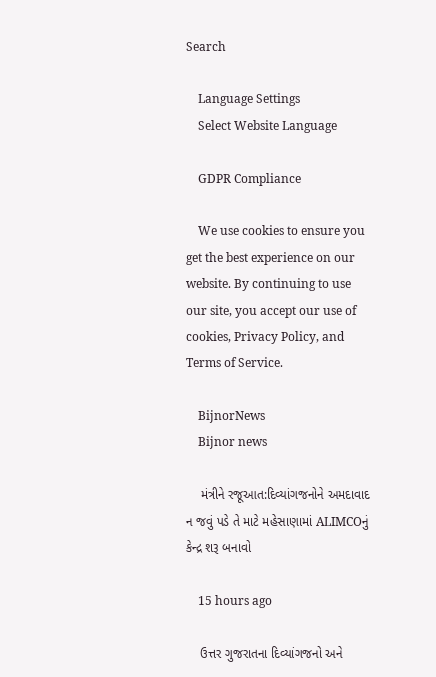Search

    Language Settings
    Select Website Language

    GDPR Compliance

    We use cookies to ensure you get the best experience on our website. By continuing to use our site, you accept our use of cookies, Privacy Policy, and Terms of Service.

    BijnorNews
    Bijnor news

    મંત્રીને રજૂઆત:દિવ્યાંગજનોને અમદાવાદ ન જવું પડે તે માટે મહેસાણામાં ALIMCOનું કેન્દ્ર શરૂ બનાવો

    15 hours ago

    ઉત્તર ગુજરાતના દિવ્યાંગજનો અને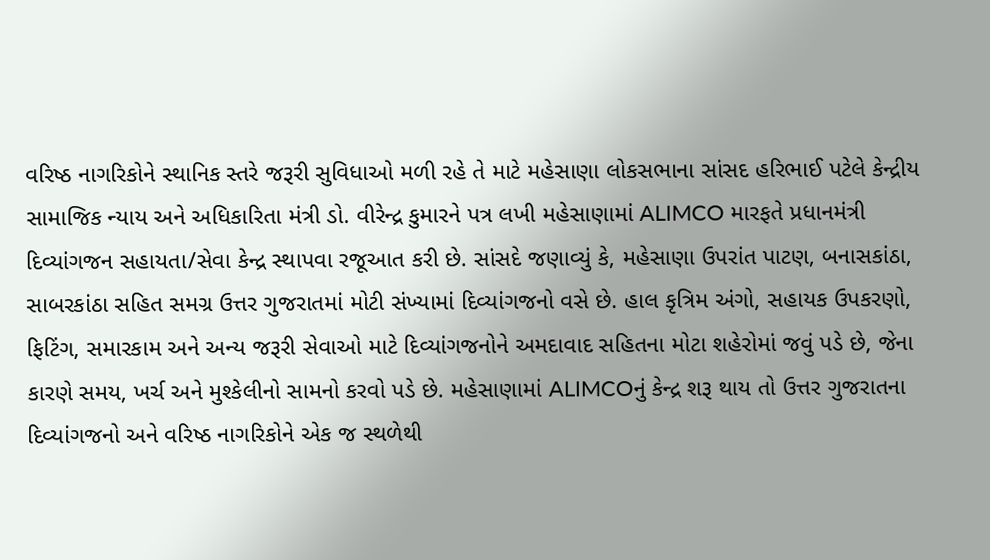વરિષ્ઠ નાગરિકોને સ્થાનિક સ્તરે જરૂરી સુવિધાઓ મળી રહે તે માટે મહેસાણા લોકસભાના સાંસદ હરિભાઈ પટેલે કેન્દ્રીય સામાજિક ન્યાય અને અધિકારિતા મંત્રી ડો. વીરેન્દ્ર કુમારને પત્ર લખી મહેસાણામાં ALIMCO મારફતે પ્રધાનમંત્રી દિવ્યાંગજન સહાયતા/સેવા કેન્દ્ર સ્થાપવા રજૂઆત કરી છે. સાંસદે જણાવ્યું કે, મહેસાણા ઉપરાંત પાટણ, બનાસકાંઠા, સાબરકાંઠા સહિત સમગ્ર ઉત્તર ગુજરાતમાં મોટી સંખ્યામાં દિવ્યાંગજનો વસે છે. હાલ કૃત્રિમ અંગો, સહાયક ઉપકરણો, ફિટિંગ, સમારકામ અને અન્ય જરૂરી સેવાઓ માટે દિવ્યાંગજનોને અમદાવાદ સહિતના મોટા શહેરોમાં જવું પડે છે, જેના કારણે સમય, ખર્ચ અને મુશ્કેલીનો સામનો કરવો પડે છે. મહેસાણામાં ALIMCOનું કેન્દ્ર શરૂ થાય તો ઉત્તર ગુજરાતના દિવ્યાંગજનો અને વરિષ્ઠ નાગરિકોને એક જ સ્થળેથી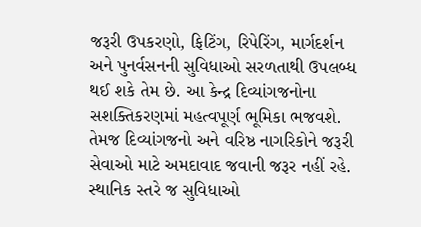જરૂરી ઉપકરણો, ફિટિંગ, રિપેરિંગ, માર્ગદર્શન અને પુનર્વસનની સુવિધાઓ સરળતાથી ઉપલબ્ધ થઈ શકે તેમ છે. આ કેન્દ્ર દિવ્યાંગજનોના સશક્તિકરણમાં મહત્વપૂર્ણ ભૂમિકા ભજવશે. તેમજ દિવ્યાંગજનો અને વરિષ્ઠ નાગરિકોને જરૂરી સેવાઓ માટે અમદાવાદ જવાની જરૂર નહીં રહે. સ્થાનિક સ્તરે જ સુવિધાઓ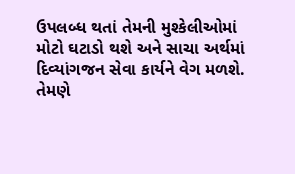ઉપલબ્ધ થતાં તેમની મુશ્કેલીઓમાં મોટો ઘટાડો થશે અને સાચા અર્થમાં દિવ્યાંગજન સેવા કાર્યને વેગ મળશે. તેમણે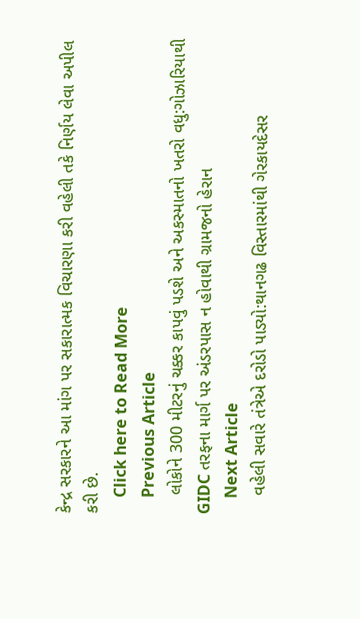કેન્દ્ર સરકારને આ માંગ પર સકારાત્મક વિચારણા કરી વહેલી તકે નિર્ણય લેવા અપીલ કરી છે.
    Click here to Read More
    Previous Article
    લોકોને 300 મીટરનું ચક્કર કાપવું પડશે અને અકસ્માતનો ખતરો વધુ:ગોઝારિયાથી GIDC તરફના માર્ગ પર અંડરપાસ ન હોવાથી ગ્રામજનો હેરાન
    Next Article
    વહેલી સવારે તંત્રેએ દરોડો પાડ્યો:થાનગઢ વિસ્તારમાંથી ગેરકાયદેસર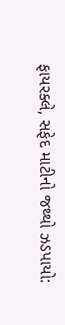ફાયરક્લે, સફેદ માટીનો જથ્થો ઝડપાયો: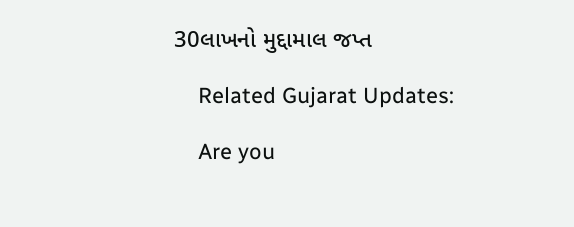30લાખનો મુદ્દામાલ જપ્ત

    Related Gujarat Updates:

    Are you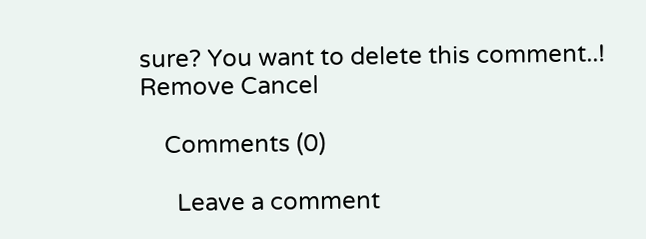sure? You want to delete this comment..! Remove Cancel

    Comments (0)

      Leave a comment